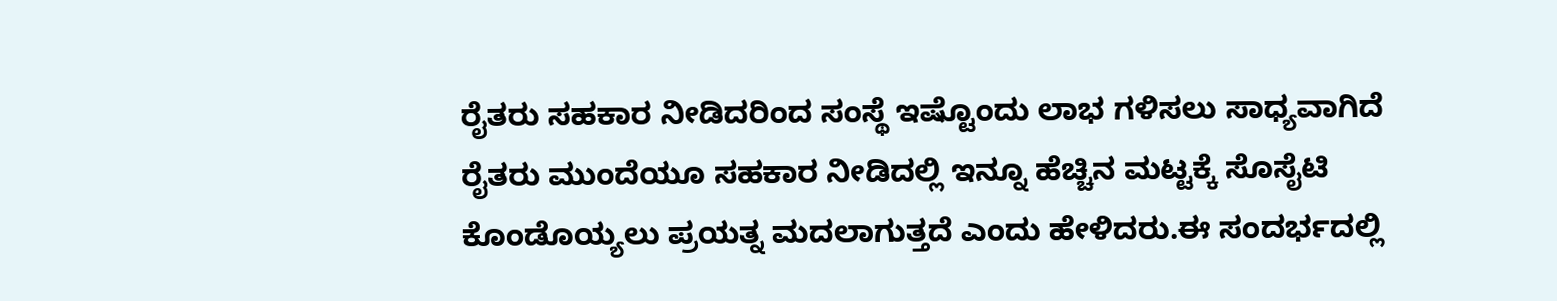ರೈತರು ಸಹಕಾರ ನೀಡಿದರಿಂದ ಸಂಸ್ಥೆ ಇಷ್ಟೊಂದು ಲಾಭ ಗಳಿಸಲು ಸಾಧ್ಯವಾಗಿದೆ ರೈತರು ಮುಂದೆಯೂ ಸಹಕಾರ ನೀಡಿದಲ್ಲಿ ಇನ್ನೂ ಹೆಚ್ಚಿನ ಮಟ್ಟಕ್ಕೆ ಸೊಸೈಟಿ ಕೊಂಡೊಯ್ಯಲು ಪ್ರಯತ್ನ ಮದಲಾಗುತ್ತದೆ ಎಂದು ಹೇಳಿದರು.ಈ ಸಂದರ್ಭದಲ್ಲಿ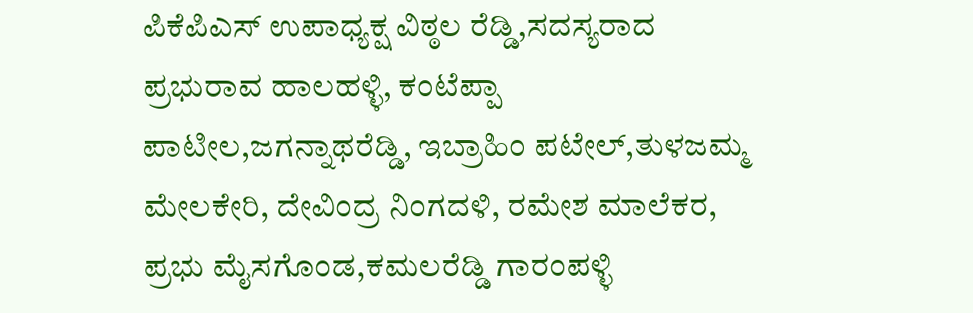ಪಿಕೆಪಿಎಸ್ ಉಪಾಧ್ಯಕ್ಷ ವಿಠ್ಠಲ ರೆಡ್ಡಿ,ಸದಸ್ಯರಾದ ಪ್ರಭುರಾವ ಹಾಲಹಳ್ಳಿ, ಕಂಟೆಪ್ಪಾ ಪಾಟೀಲ,ಜಗನ್ನಾಥರೆಡ್ಡಿ, ಇಬ್ರಾಹಿಂ ಪಟೇಲ್,ತುಳಜಮ್ಮ ಮೇಲಕೇರಿ, ದೇವಿಂದ್ರ ನಿಂಗದಳಿ, ರಮೇಶ ಮಾಲೆಕರ, ಪ್ರಭು ಮೈಸಗೊಂಡ,ಕಮಲರೆಡ್ಡಿ ಗಾರಂಪಳ್ಳಿ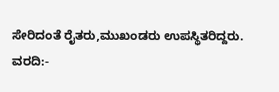ಸೇರಿದಂತೆ ರೈತರು,ಮುಖಂಡರು ಉಪಸ್ಥಿತರಿದ್ದರು.
ವರದಿ:-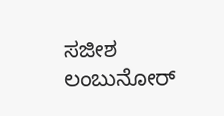ಸಜೀಶ ಲಂಬುನೋರ್